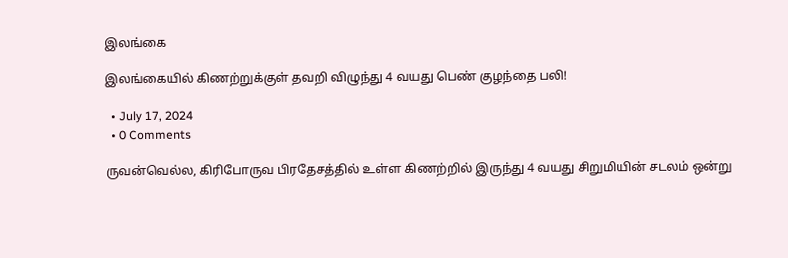இலங்கை

இலங்கையில் கிணற்றுக்குள் தவறி விழுந்து 4 வயது பெண் குழந்தை பலி!

  • July 17, 2024
  • 0 Comments

ருவன்வெல்ல, கிரிபோருவ பிரதேசத்தில் உள்ள கிணற்றில் இருந்து 4 வயது சிறுமியின் சடலம் ஒன்று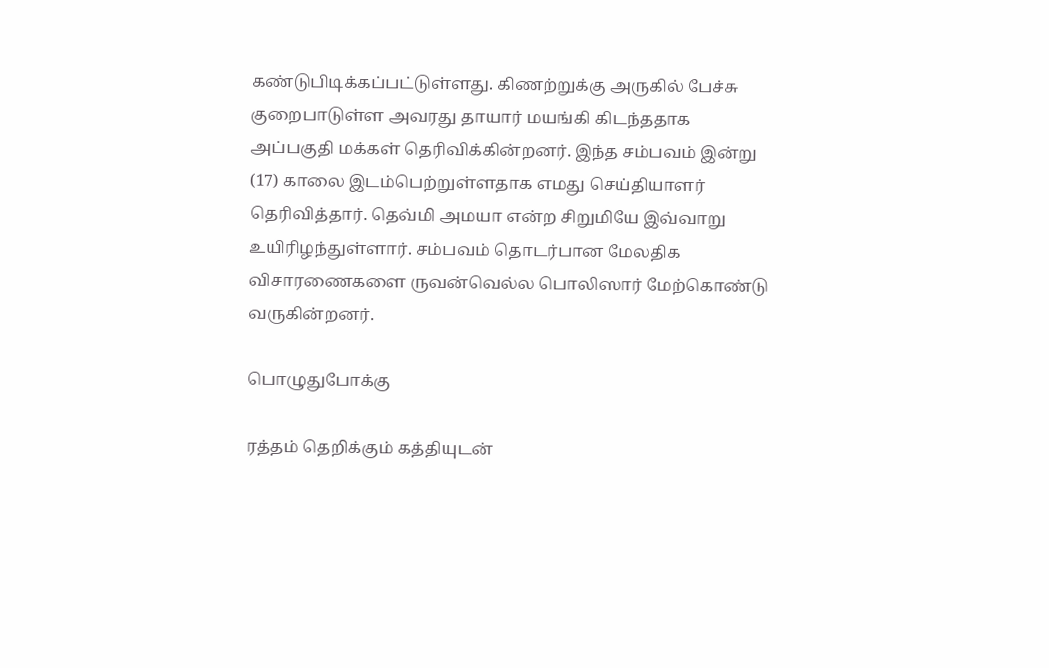கண்டுபிடிக்கப்பட்டுள்ளது. கிணற்றுக்கு அருகில் பேச்சு குறைபாடுள்ள அவரது தாயார் மயங்கி கிடந்ததாக அப்பகுதி மக்கள் தெரிவிக்கின்றனர். இந்த சம்பவம் இன்று (17) காலை இடம்பெற்றுள்ளதாக எமது செய்தியாளர் தெரிவித்தார். தெவ்மி அமயா என்ற சிறுமியே இவ்வாறு உயிரிழந்துள்ளார். சம்பவம் தொடர்பான மேலதிக விசாரணைகளை ருவன்வெல்ல பொலிஸார் மேற்கொண்டு வருகின்றனர்.

பொழுதுபோக்கு

ரத்தம் தெறிக்கும் கத்தியுடன்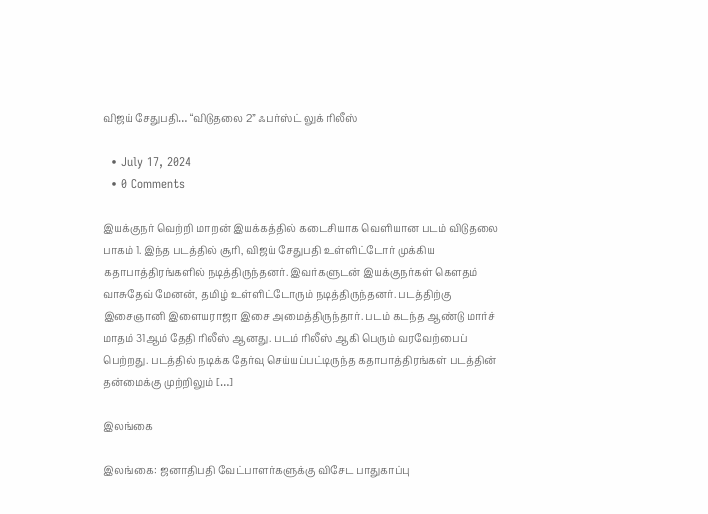விஜய் சேதுபதி… “விடுதலை 2” ஃபர்ஸ்ட் லுக் ரிலீஸ்

  • July 17, 2024
  • 0 Comments

இயக்குநர் வெற்றி மாறன் இயக்கத்தில் கடைசியாக வெளியான படம் விடுதலை பாகம் 1. இந்த படத்தில் சூரி, விஜய் சேதுபதி உள்ளிட்டோர் முக்கிய கதாபாத்திரங்களில் நடித்திருந்தனர். இவர்களுடன் இயக்குநர்கள் கௌதம் வாசுதேவ் மேனன், தமிழ் உள்ளிட்டோரும் நடித்திருந்தனர். படத்திற்கு இசைஞானி இளையராஜா இசை அமைத்திருந்தார். படம் கடந்த ஆண்டு மார்ச் மாதம் 31ஆம் தேதி ரிலீஸ் ஆனது. படம் ரிலீஸ் ஆகி பெரும் வரவேற்பைப் பெற்றது. படத்தில் நடிக்க தேர்வு செய்யப்பட்டிருந்த கதாபாத்திரங்கள் படத்தின் தன்மைக்கு முற்றிலும் […]

இலங்கை

இலங்கை: ஜனாதிபதி வேட்பாளர்களுக்கு விசேட பாதுகாப்பு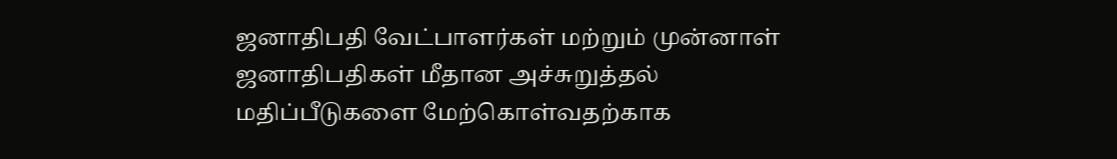ஜனாதிபதி வேட்பாளர்கள் மற்றும் முன்னாள் ஜனாதிபதிகள் மீதான அச்சுறுத்தல் மதிப்பீடுகளை மேற்கொள்வதற்காக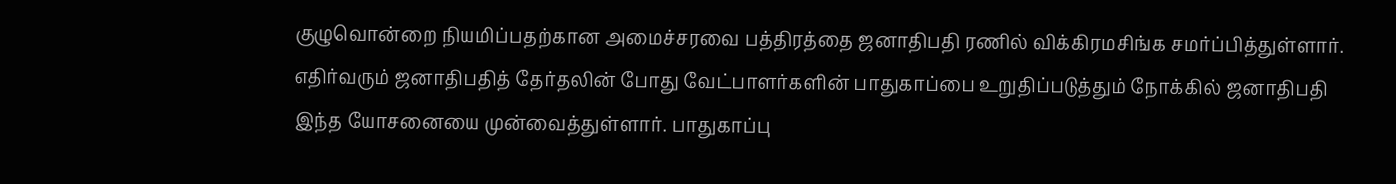குழுவொன்றை நியமிப்பதற்கான அமைச்சரவை பத்திரத்தை ஜனாதிபதி ரணில் விக்கிரமசிங்க சமர்ப்பித்துள்ளார். எதிர்வரும் ஜனாதிபதித் தேர்தலின் போது வேட்பாளர்களின் பாதுகாப்பை உறுதிப்படுத்தும் நோக்கில் ஜனாதிபதி இந்த யோசனையை முன்வைத்துள்ளார். பாதுகாப்பு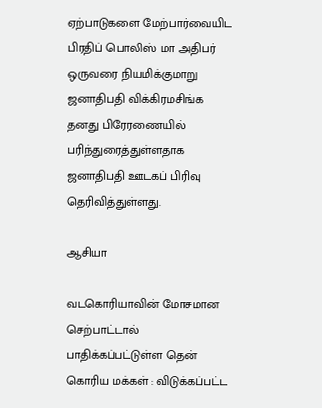ஏற்பாடுகளை மேற்பார்வையிட பிரதிப் பொலிஸ் மா அதிபர் ஒருவரை நியமிக்குமாறு ஜனாதிபதி விக்கிரமசிங்க தனது பிரேரணையில் பரிந்துரைத்துள்ளதாக ஜனாதிபதி ஊடகப் பிரிவு தெரிவித்துள்ளது.

ஆசியா

வடகொரியாவின் மோசமான செற்பாட்டால் பாதிக்கப்பட்டுள்ள தென் கொரிய மக்கள் : விடுக்கப்பட்ட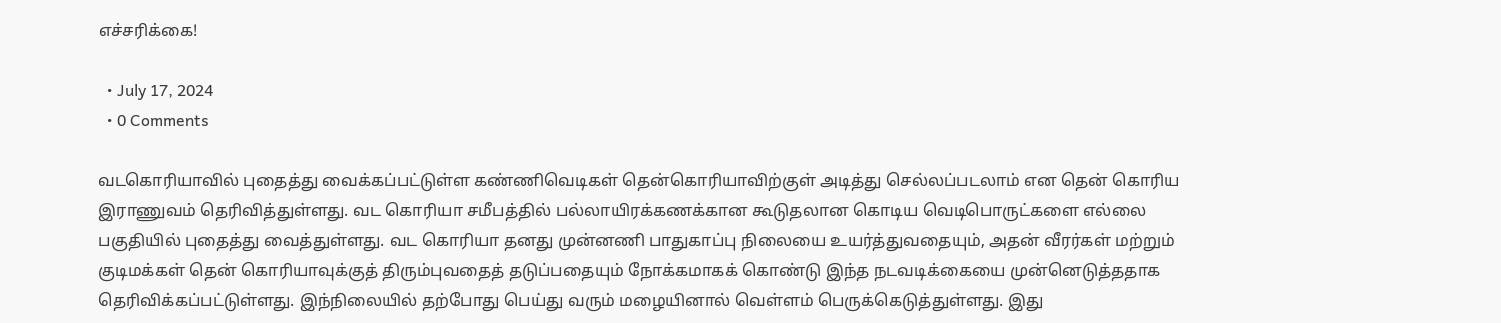எச்சரிக்கை!

  • July 17, 2024
  • 0 Comments

வடகொரியாவில் புதைத்து வைக்கப்பட்டுள்ள கண்ணிவெடிகள் தென்கொரியாவிற்குள் அடித்து செல்லப்படலாம் என தென் கொரிய இராணுவம் தெரிவித்துள்ளது. வட கொரியா சமீபத்தில் பல்லாயிரக்கணக்கான கூடுதலான கொடிய வெடிபொருட்களை எல்லை பகுதியில் புதைத்து வைத்துள்ளது. வட கொரியா தனது முன்னணி பாதுகாப்பு நிலையை உயர்த்துவதையும், அதன் வீரர்கள் மற்றும் குடிமக்கள் தென் கொரியாவுக்குத் திரும்புவதைத் தடுப்பதையும் நோக்கமாகக் கொண்டு இந்த நடவடிக்கையை முன்னெடுத்ததாக தெரிவிக்கப்பட்டுள்ளது. இந்நிலையில் தற்போது பெய்து வரும் மழையினால் வெள்ளம் பெருக்கெடுத்துள்ளது. இது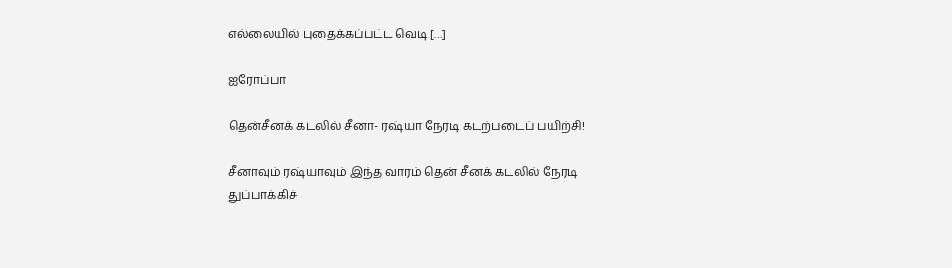எல்லையில் புதைக்கப்பட்ட வெடி […]

ஐரோப்பா

தென்சீனக் கடலில் சீனா- ரஷ்யா நேரடி கடற்படைப் பயிற்சி!

சீனாவும் ரஷ்யாவும் இந்த வாரம் தென் சீனக் கடலில் நேரடி துப்பாக்கிச்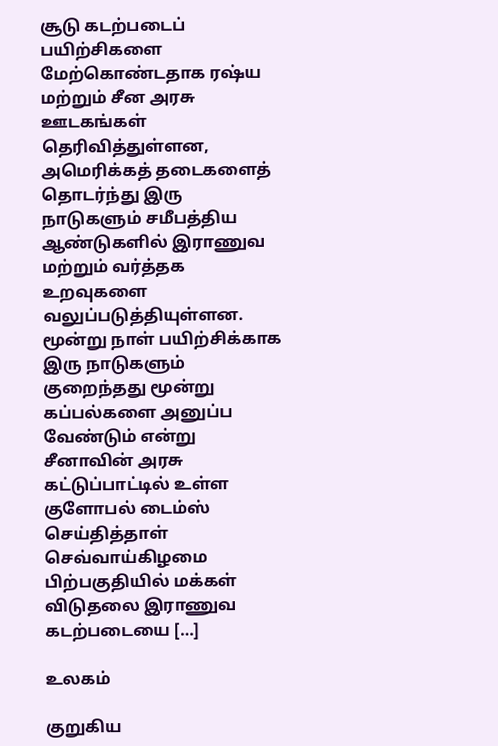சூடு கடற்படைப் பயிற்சிகளை மேற்கொண்டதாக ரஷ்ய மற்றும் சீன அரசு ஊடகங்கள் தெரிவித்துள்ளன, அமெரிக்கத் தடைகளைத் தொடர்ந்து இரு நாடுகளும் சமீபத்திய ஆண்டுகளில் இராணுவ மற்றும் வர்த்தக உறவுகளை வலுப்படுத்தியுள்ளன. மூன்று நாள் பயிற்சிக்காக இரு நாடுகளும் குறைந்தது மூன்று கப்பல்களை அனுப்ப வேண்டும் என்று சீனாவின் அரசு கட்டுப்பாட்டில் உள்ள குளோபல் டைம்ஸ் செய்தித்தாள் செவ்வாய்கிழமை பிற்பகுதியில் மக்கள் விடுதலை இராணுவ கடற்படையை […]

உலகம்

குறுகிய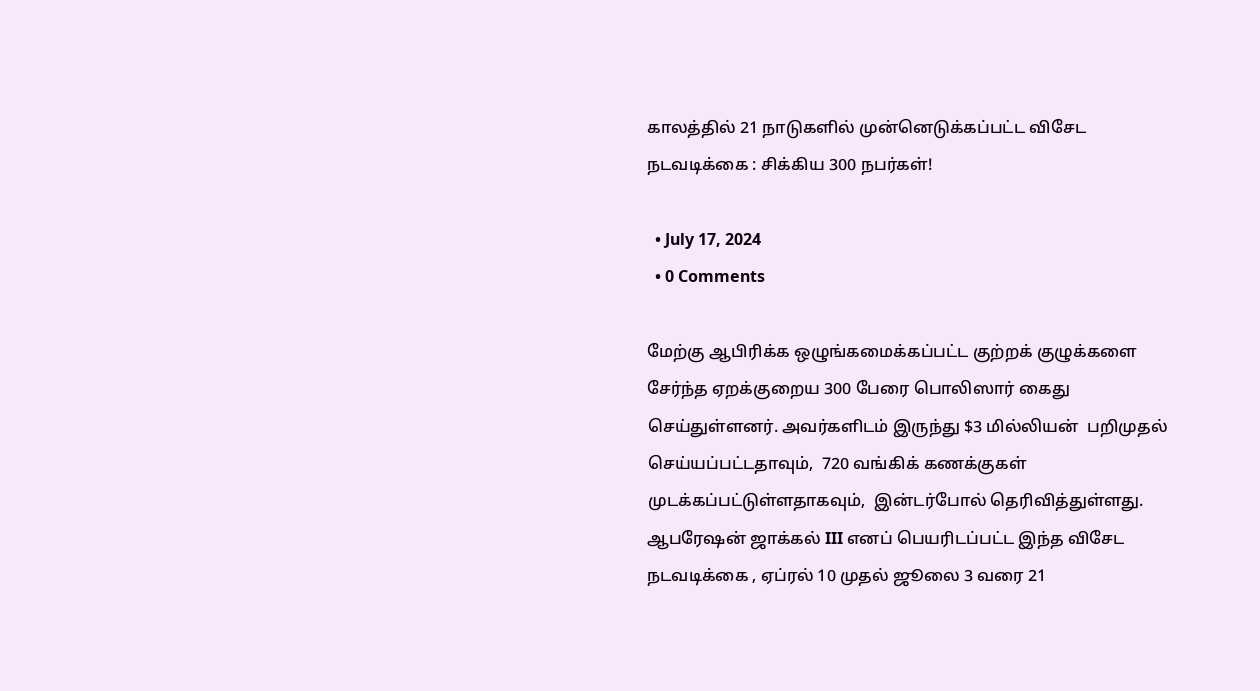காலத்தில் 21 நாடுகளில் முன்னெடுக்கப்பட்ட விசேட நடவடிக்கை : சிக்கிய 300 நபர்கள்!

  • July 17, 2024
  • 0 Comments

மேற்கு ஆபிரிக்க ஒழுங்கமைக்கப்பட்ட குற்றக் குழுக்களை சேர்ந்த ஏறக்குறைய 300 பேரை பொலிஸார் கைது செய்துள்ளனர். அவர்களிடம் இருந்து $3 மில்லியன்  பறிமுதல் செய்யப்பட்டதாவும்,  720 வங்கிக் கணக்குகள் முடக்கப்பட்டுள்ளதாகவும்,  இன்டர்போல் தெரிவித்துள்ளது. ஆபரேஷன் ஜாக்கல் III எனப் பெயரிடப்பட்ட இந்த விசேட நடவடிக்கை , ஏப்ரல் 10 முதல் ஜூலை 3 வரை 21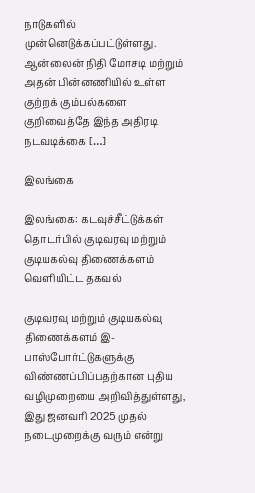நாடுகளில் முன்னெடுக்கப்பட்டுள்ளது. ஆன்லைன் நிதி மோசடி மற்றும் அதன் பின்னணியில் உள்ள குற்றக் கும்பல்களை குறிவைத்தே இந்த அதிரடி நடவடிக்கை […]

இலங்கை

இலங்கை: கடவுச்சீட்டுக்கள் தொடர்பில் குடிவரவு மற்றும் குடியகல்வு திணைக்களம் வெளியிட்ட தகவல்

குடிவரவு மற்றும் குடியகல்வு திணைக்களம் இ-பாஸ்போர்ட்டுகளுக்கு விண்ணப்பிப்பதற்கான புதிய வழிமுறையை அறிவித்துள்ளது, இது ஜனவரி 2025 முதல் நடைமுறைக்கு வரும் என்று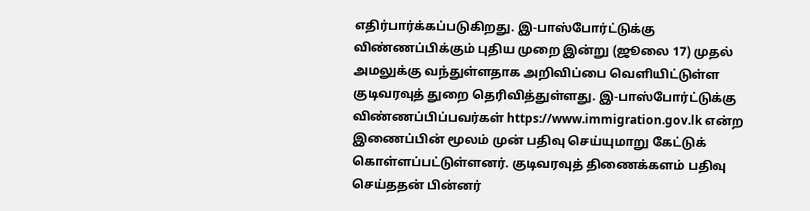எதிர்பார்க்கப்படுகிறது. இ-பாஸ்போர்ட்டுக்கு விண்ணப்பிக்கும் புதிய முறை இன்று (ஜூலை 17) முதல் அமலுக்கு வந்துள்ளதாக அறிவிப்பை வெளியிட்டுள்ள குடிவரவுத் துறை தெரிவித்துள்ளது. இ-பாஸ்போர்ட்டுக்கு விண்ணப்பிப்பவர்கள் https://www.immigration.gov.lk என்ற இணைப்பின் மூலம் முன் பதிவு செய்யுமாறு கேட்டுக் கொள்ளப்பட்டுள்ளனர். குடிவரவுத் திணைக்களம் பதிவு செய்ததன் பின்னர்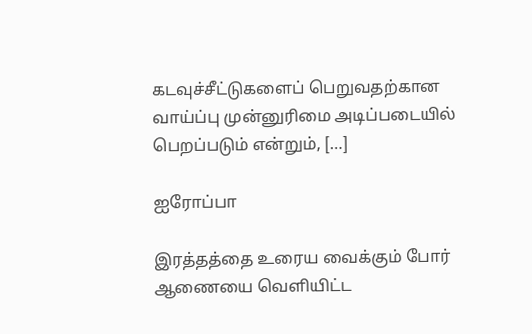கடவுச்சீட்டுகளைப் பெறுவதற்கான வாய்ப்பு முன்னுரிமை அடிப்படையில் பெறப்படும் என்றும், […]

ஐரோப்பா

இரத்தத்தை உரைய வைக்கும் போர் ஆணையை வெளியிட்ட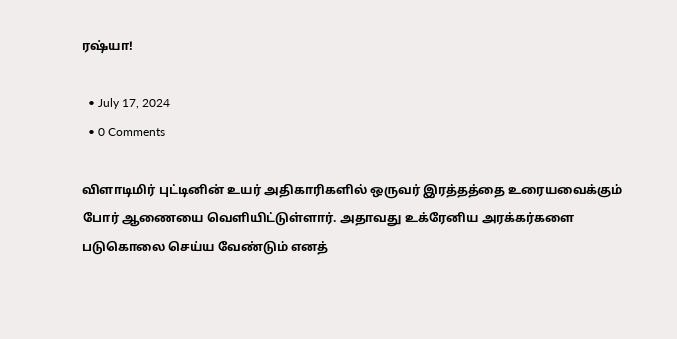ரஷ்யா!

  • July 17, 2024
  • 0 Comments

விளாடிமிர் புட்டினின் உயர் அதிகாரிகளில் ஒருவர் இரத்தத்தை உரையவைக்கும் போர் ஆணையை வெளியிட்டுள்ளார். அதாவது உக்ரேனிய அரக்கர்களை படுகொலை செய்ய வேண்டும் எனத்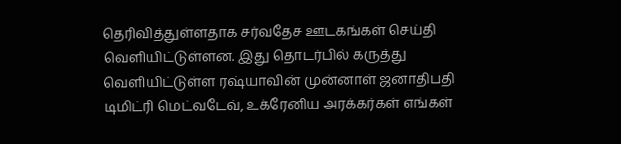தெரிவித்துள்ளதாக சர்வதேச ஊடகங்கள் செய்தி வெளியிட்டுள்ளன. இது தொடர்பில் கருத்து வெளியிட்டுள்ள ரஷ்யாவின் முன்னாள் ஜனாதிபதி டிமிட்ரி மெட்வடேவ், உக்ரேனிய அரக்கர்கள் எங்கள்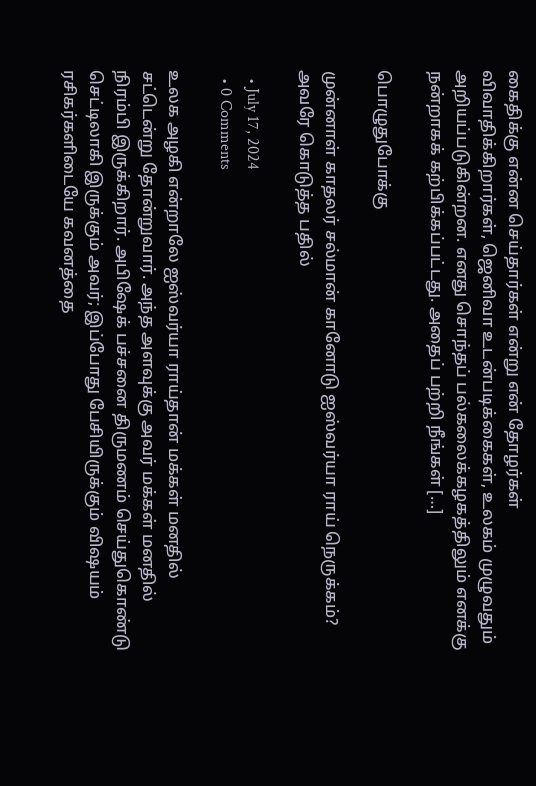கைதிக்கு என்ன செய்தார்கள் என்று என் தோழர்கள் விவாதிக்கிறார்கள், ஜெனிவா உடன்படிக்கைகள், உலகம் முழுவதும் அறியப்படுகின்றன. எனது சொந்தப் பல்கலைக்கழகத்திலும் எனக்கு நன்றாகக் கற்பிக்கப்பட்டது. அதைப் பற்றி நீங்கள் […]

பொழுதுபோக்கு

முன்னாள் காதலர் சல்மான் கானோடு ஐஸ்வர்யா ராய் நெருக்கம்? அவரே கொடுத்த பதில்

  • July 17, 2024
  • 0 Comments

உலக அழகி என்றாலே ஐஸ்வர்யா ராய்தான் மக்கள் மனதில் சட்டென்று தோன்றுவார். அந்த அளவுக்கு அவர் மக்கள் மனதில் நிரம்பி இருக்கிறார். அபிஷேக் பச்சனை திருமணம் செய்துகொண்டு செட்டிலாகி இருக்கும் அவர்; இப்போது பேசியிருக்கும் விஷயம் ரசிகர்களிடையே கவனத்தை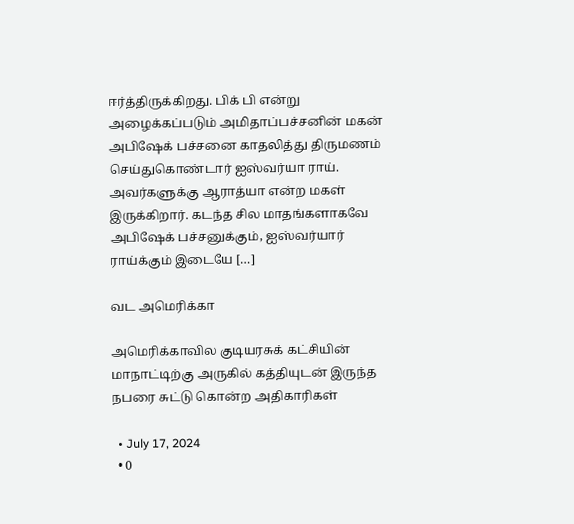ஈர்த்திருக்கிறது. பிக் பி என்று அழைக்கப்படும் அமிதாப்பச்சனின் மகன் அபிஷேக் பச்சனை காதலித்து திருமணம் செய்துகொண்டார் ஐஸ்வர்யா ராய். அவர்களுக்கு ஆராத்யா என்ற மகள் இருக்கிறார். கடந்த சில மாதங்களாகவே அபிஷேக் பச்சனுக்கும், ஐஸ்வர்யார் ராய்க்கும் இடையே […]

வட அமெரிக்கா

அமெரிக்காவில குடியரசுக் கட்சியின் மாநாட்டிற்கு அருகில் கத்தியுடன் இருந்த நபரை சுட்டு கொன்ற அதிகாரிகள்

  • July 17, 2024
  • 0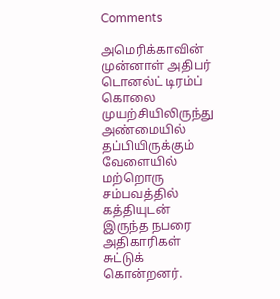Comments

அமெரிக்காவின் முன்னாள் அதிபர் டொனல்ட் டிரம்ப் கொலை முயற்சியிலிருந்து அண்மையில் தப்பியிருக்கும் வேளையில் மற்றொரு சம்பவத்தில் கத்தியுடன் இருந்த நபரை அதிகாரிகள் சுட்டுக் கொன்றனர்.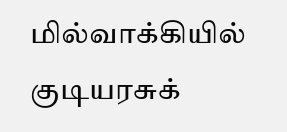மில்வாக்கியில் குடியரசுக்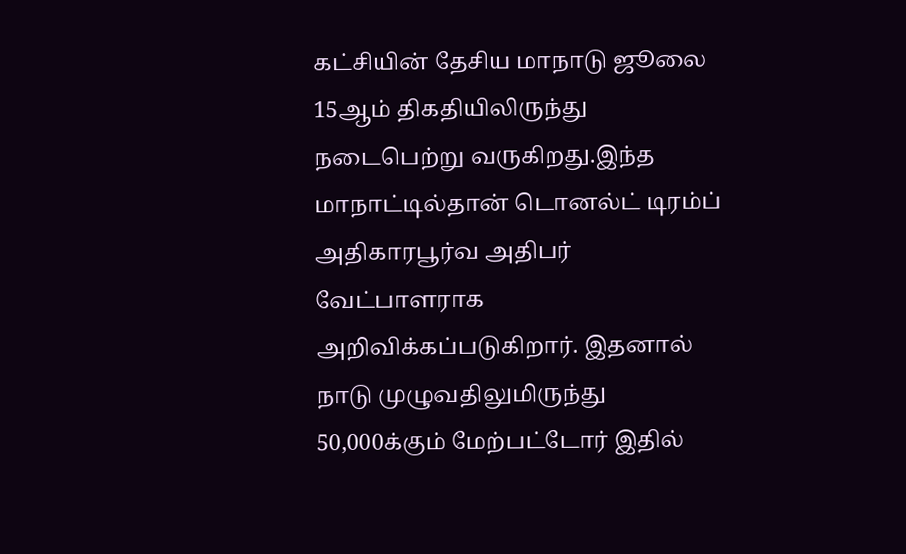கட்சியின் தேசிய மாநாடு ஜூலை 15ஆம் திகதியிலிருந்து நடைபெற்று வருகிறது.இந்த மாநாட்டில்தான் டொனல்ட் டிரம்ப் அதிகாரபூர்வ அதிபர் வேட்பாளராக அறிவிக்கப்படுகிறார். இதனால் நாடு முழுவதிலுமிருந்து 50,000க்கும் மேற்பட்டோர் இதில்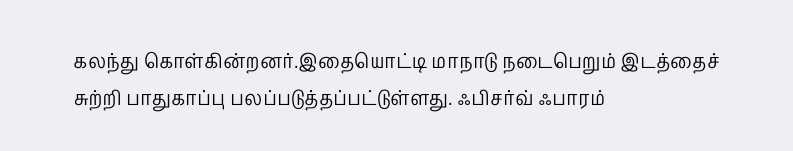கலந்து கொள்கின்றனர்.இதையொட்டி மாநாடு நடைபெறும் இடத்தைச் சுற்றி பாதுகாப்பு பலப்படுத்தப்பட்டுள்ளது. ஃபிசர்வ் ஃபாரம்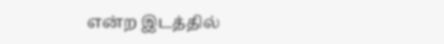என்ற இடத்தில்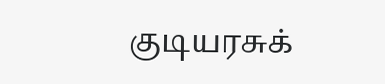குடியரசுக்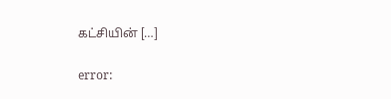கட்சியின் […]

error: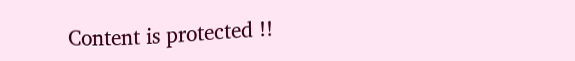Content is protected !!